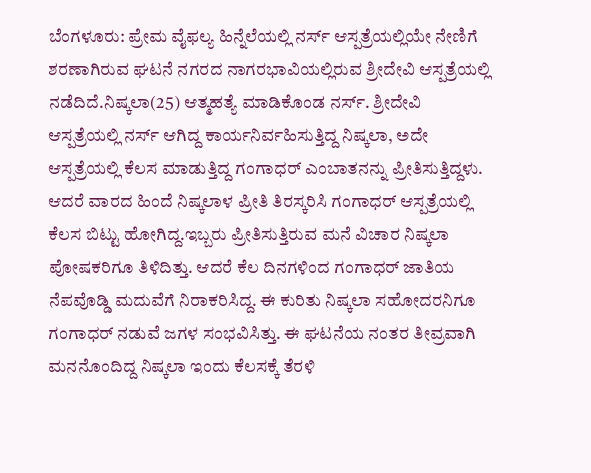ಬೆಂಗಳೂರು: ಪ್ರೇಮ ವೈಫಲ್ಯ ಹಿನ್ನೆಲೆಯಲ್ಲಿ ನರ್ಸ್ ಆಸ್ಪತ್ರೆಯಲ್ಲಿಯೇ ನೇಣಿಗೆ ಶರಣಾಗಿರುವ ಘಟನೆ ನಗರದ ನಾಗರಭಾವಿಯಲ್ಲಿರುವ ಶ್ರೀದೇವಿ ಆಸ್ಪತ್ರೆಯಲ್ಲಿ ನಡೆದಿದೆ.ನಿಷ್ಕಲಾ(25) ಆತ್ಮಹತ್ಯೆ ಮಾಡಿಕೊಂಡ ನರ್ಸ್. ಶ್ರೀದೇವಿ ಆಸ್ಪತ್ರೆಯಲ್ಲಿ ನರ್ಸ್ ಆಗಿದ್ದ ಕಾರ್ಯನಿರ್ವಹಿಸುತ್ತಿದ್ದ ನಿಷ್ಕಲಾ, ಅದೇ ಆಸ್ಪತ್ರೆಯಲ್ಲಿ ಕೆಲಸ ಮಾಡುತ್ತಿದ್ದ ಗಂಗಾಧರ್ ಎಂಬಾತನನ್ನು ಪ್ರೀತಿಸುತ್ತಿದ್ದಳು. ಆದರೆ ವಾರದ ಹಿಂದೆ ನಿಷ್ಕಲಾಳ ಪ್ರೀತಿ ತಿರಸ್ಕರಿಸಿ ಗಂಗಾಧರ್ ಆಸ್ಪತ್ರೆಯಲ್ಲಿ ಕೆಲಸ ಬಿಟ್ಟು ಹೋಗಿದ್ದ.ಇಬ್ಬರು ಪ್ರೀತಿಸುತ್ತಿರುವ ಮನೆ ವಿಚಾರ ನಿಷ್ಕಲಾ ಪೋಷಕರಿಗೂ ತಿಳಿದಿತ್ತು. ಆದರೆ ಕೆಲ ದಿನಗಳಿಂದ ಗಂಗಾಧರ್ ಜಾತಿಯ ನೆಪವೊಡ್ಡಿ ಮದುವೆಗೆ ನಿರಾಕರಿಸಿದ್ದ. ಈ ಕುರಿತು ನಿಷ್ಕಲಾ ಸಹೋದರನಿಗೂ ಗಂಗಾಧರ್ ನಡುವೆ ಜಗಳ ಸಂಭವಿಸಿತ್ತು. ಈ ಘಟನೆಯ ನಂತರ ತೀವ್ರವಾಗಿ ಮನನೊಂದಿದ್ದ ನಿಷ್ಕಲಾ ಇಂದು ಕೆಲಸಕ್ಕೆ ತೆರಳಿ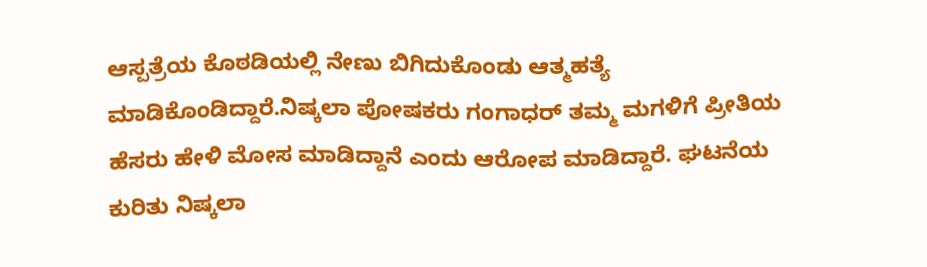ಆಸ್ಪತ್ರೆಯ ಕೊಠಡಿಯಲ್ಲಿ ನೇಣು ಬಿಗಿದುಕೊಂಡು ಆತ್ಮಹತ್ಯೆ ಮಾಡಿಕೊಂಡಿದ್ದಾರೆ.ನಿಷ್ಕಲಾ ಪೋಷಕರು ಗಂಗಾಧರ್ ತಮ್ಮ ಮಗಳಿಗೆ ಪ್ರೀತಿಯ ಹೆಸರು ಹೇಳಿ ಮೋಸ ಮಾಡಿದ್ದಾನೆ ಎಂದು ಆರೋಪ ಮಾಡಿದ್ದಾರೆ. ಘಟನೆಯ ಕುರಿತು ನಿಷ್ಕಲಾ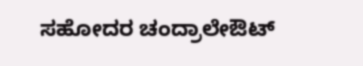ಸಹೋದರ ಚಂದ್ರಾಲೇಔಟ್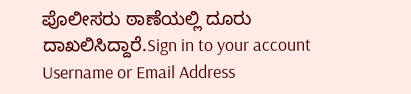ಪೊಲೀಸರು ಠಾಣೆಯಲ್ಲಿ ದೂರು ದಾಖಲಿಸಿದ್ದಾರೆ.Sign in to your account
Username or Email Address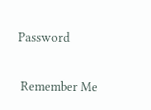Password

 Remember Me